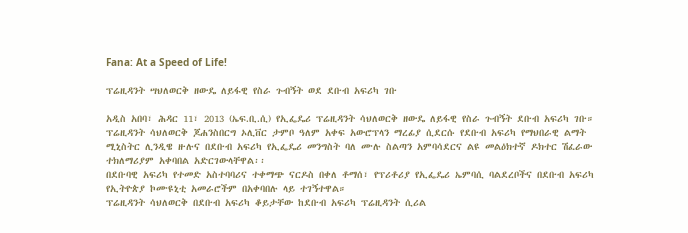Fana: At a Speed of Life!

ፕሬዚዳንት ሣህለወርቅ ዘውዴ ለይፋዊ የስራ ጉብኝት ወደ ደቡብ አፍሪካ ገቡ

አዲስ አበባ፣ ሕዳር 11፣ 2013 (ኤፍ.ቢ.ሲ) የኢፌዴሪ ፕሬዚዳንት ሳህለወርቅ ዘውዴ ለይፋዊ የስራ ጉብኝት ደቡብ አፍሪካ ገቡ።
ፕሬዚዳንት ሳህለወርቅ ጆሐንስበርግ ኦሊቨር ታምቦ ዓለም አቀፍ አውሮፕላን ማረፊያ ሲደርሱ የደቡብ አፍሪካ የማህበራዊ ልማት ሚኒስትር ሊንዲዌ ዙሉና በደቡብ አፍሪካ የኢፌዴሪ መንግስት ባለ ሙሉ ስልጣን አምባሳደርና ልዩ መልዕክተኛ ዶክተር ሽፈራው ተክለማሪያም አቀባበል አድርገውላቸዋል፡፡
በደቡባዊ አፍሪካ የተመድ አስተባባሪና ተቀማጭ ናርዶስ በቀለ ቶማሰ፣ የፕሪቶሪያ የኢፌዴሪ ኤምባሲ ባልደረቦችና በደቡብ አፍሪካ የኢትዮጵያ ኮሙዩኒቲ አመራሮችም በአቀባበሉ ላይ ተገኝተዋል።
ፕሬዚዳንት ሳህለወርቅ በደቡብ አፍሪካ ቆይታቸው ከደቡብ አፍሪካ ፕሬዚዳንት ሲሪል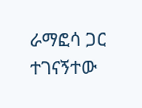ራማፎሳ ጋር ተገናኝተው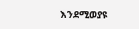እንደሚወያዩ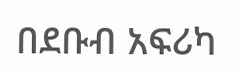በደቡብ አፍሪካ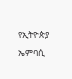የኢትዮጵያ ኤምባሲ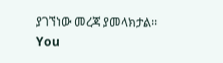ያገኘነው መረጃ ያመላክታል፡፡
You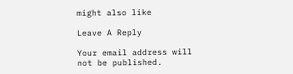might also like

Leave A Reply

Your email address will not be published.